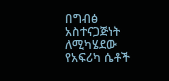በግብፅ አስተናጋጅነት ለሚካሄደው የአፍሪካ ሴቶች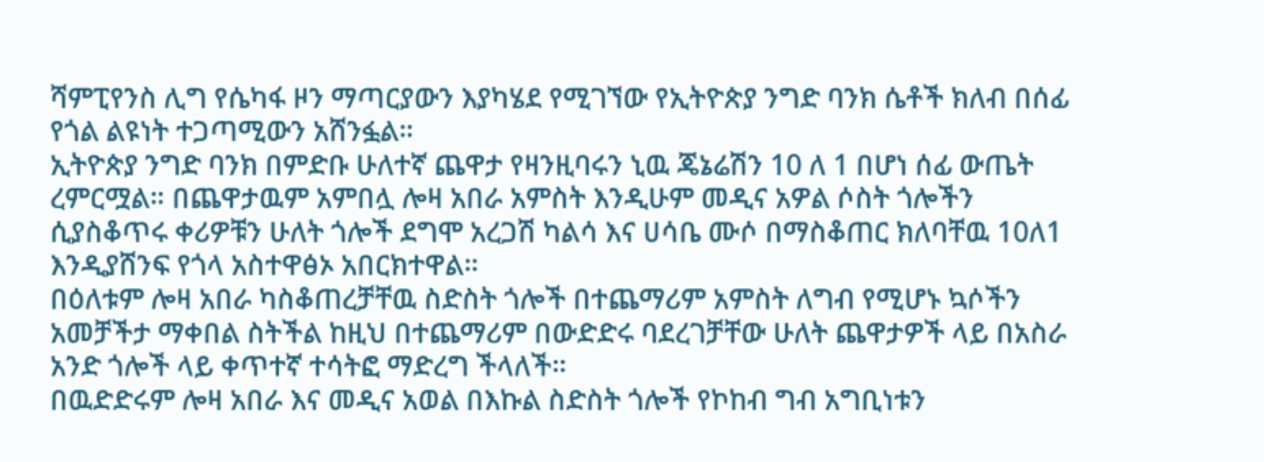ሻምፒየንስ ሊግ የሴካፋ ዞን ማጣርያውን እያካሄደ የሚገኘው የኢትዮጵያ ንግድ ባንክ ሴቶች ክለብ በሰፊ የጎል ልዩነት ተጋጣሚውን አሸንፏል።
ኢትዮጵያ ንግድ ባንክ በምድቡ ሁለተኛ ጨዋታ የዛንዚባሩን ኒዉ ጄኔሬሽን 10 ለ 1 በሆነ ሰፊ ውጤት ረምርሟል። በጨዋታዉም አምበሏ ሎዛ አበራ አምስት እንዲሁም መዲና አዎል ሶስት ጎሎችን ሲያስቆጥሩ ቀሪዎቹን ሁለት ጎሎች ደግሞ አረጋሽ ካልሳ እና ሀሳቤ ሙሶ በማስቆጠር ክለባቸዉ 10ለ1 እንዲያሸንፍ የጎላ አስተዋፅኦ አበርክተዋል።
በዕለቱም ሎዛ አበራ ካስቆጠረቻቸዉ ስድስት ጎሎች በተጨማሪም አምስት ለግብ የሚሆኑ ኳሶችን አመቻችታ ማቀበል ስትችል ከዚህ በተጨማሪም በውድድሩ ባደረገቻቸው ሁለት ጨዋታዎች ላይ በአስራ አንድ ጎሎች ላይ ቀጥተኛ ተሳትፎ ማድረግ ችላለች።
በዉድድሩም ሎዛ አበራ እና መዲና አወል በእኩል ስድስት ጎሎች የኮከብ ግብ አግቢነቱን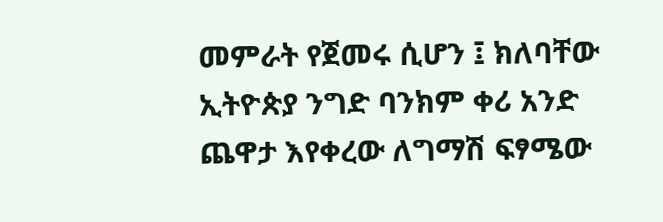መምራት የጀመሩ ሲሆን ፤ ክለባቸው ኢትዮጵያ ንግድ ባንክም ቀሪ አንድ ጨዋታ እየቀረው ለግማሽ ፍፃሜው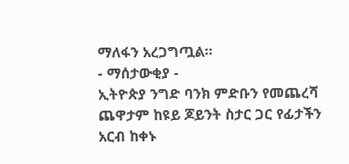ማለፋን አረጋግጧል።
- ማሰታውቂያ -
ኢትዮጵያ ንግድ ባንክ ምድቡን የመጨረሻ ጨዋታም ከዩይ ጆይንት ስታር ጋር የፊታችን አርብ ከቀኑ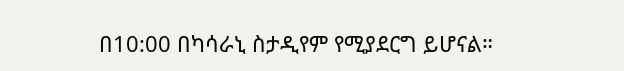በ10:00 በካሳራኒ ስታዲየም የሚያደርግ ይሆናል።